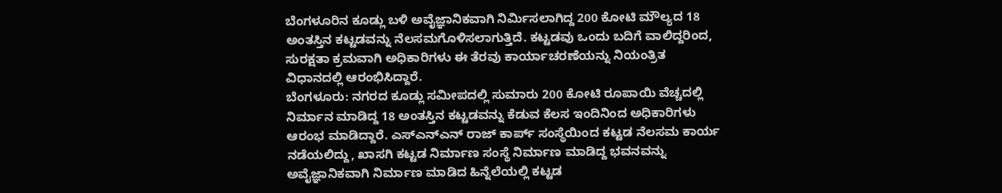ಬೆಂಗಳೂರಿನ ಕೂಡ್ಲು ಬಳಿ ಅವೈಜ್ಞಾನಿಕವಾಗಿ ನಿರ್ಮಿಸಲಾಗಿದ್ದ 200 ಕೋಟಿ ಮೌಲ್ಯದ 18 ಅಂತಸ್ತಿನ ಕಟ್ಟಡವನ್ನು ನೆಲಸಮಗೊಳಿಸಲಾಗುತ್ತಿದೆ. ಕಟ್ಟಡವು ಒಂದು ಬದಿಗೆ ವಾಲಿದ್ದರಿಂದ, ಸುರಕ್ಷತಾ ಕ್ರಮವಾಗಿ ಅಧಿಕಾರಿಗಳು ಈ ತೆರವು ಕಾರ್ಯಾಚರಣೆಯನ್ನು ನಿಯಂತ್ರಿತ ವಿಧಾನದಲ್ಲಿ ಆರಂಭಿಸಿದ್ದಾರೆ.
ಬೆಂಗಳೂರು: ನಗರದ ಕೂಡ್ಲು ಸಮೀಪದಲ್ಲಿ ಸುಮಾರು 200 ಕೋಟಿ ರೂಪಾಯಿ ವೆಚ್ಚದಲ್ಲಿ ನಿರ್ಮಾನ ಮಾಡಿದ್ದ 18 ಅಂತಸ್ತಿನ ಕಟ್ಟಡವನ್ನು ಕೆಡುವ ಕೆಲಸ ಇಂದಿನಿಂದ ಅಧಿಕಾರಿಗಳು ಆರಂಭ ಮಾಡಿದ್ದಾರೆ. ಎಸ್ಎನ್ಎನ್ ರಾಜ್ ಕಾರ್ಪ್ ಸಂಸ್ಥೆಯಿಂದ ಕಟ್ಟಡ ನೆಲಸಮ ಕಾರ್ಯ ನಡೆಯಲಿದ್ದು, ಖಾಸಗಿ ಕಟ್ಟಡ ನಿರ್ಮಾಣ ಸಂಸ್ಥೆ ನಿರ್ಮಾಣ ಮಾಡಿದ್ದ ಭವನವನ್ನು ಅವೈಜ್ಞಾನಿಕವಾಗಿ ನಿರ್ಮಾಣ ಮಾಡಿದ ಹಿನ್ನೆಲೆಯಲ್ಲಿ ಕಟ್ಟಡ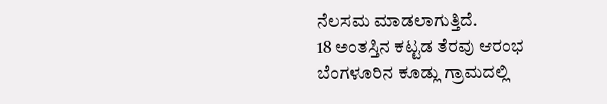ನೆಲಸಮ ಮಾಡಲಾಗುತ್ತಿದೆ.
18 ಅಂತಸ್ತಿನ ಕಟ್ಟಡ ತೆರವು ಆರಂಭ
ಬೆಂಗಳೂರಿನ ಕೂಡ್ಲು ಗ್ರಾಮದಲ್ಲಿ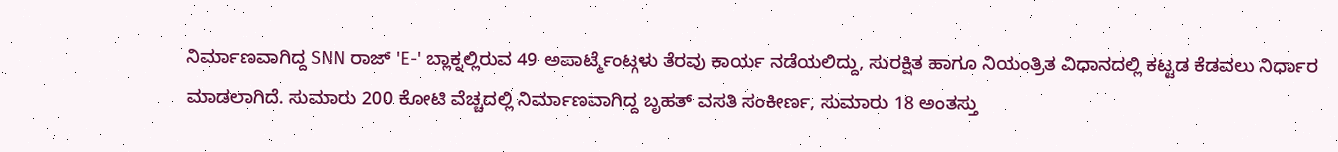ನಿರ್ಮಾಣವಾಗಿದ್ದ SNN ರಾಜ್ 'E-' ಬ್ಲಾಕ್ನಲ್ಲಿರುವ 49 ಅಪಾರ್ಟ್ಮೆಂಟ್ಗಳು ತೆರವು ಕಾರ್ಯ ನಡೆಯಲಿದ್ದು, ಸುರಕ್ಷಿತ ಹಾಗೂ ನಿಯಂತ್ರಿತ ವಿಧಾನದಲ್ಲಿ ಕಟ್ಟಡ ಕೆಡವಲು ನಿರ್ಧಾರ ಮಾಡಲಾಗಿದೆ. ಸುಮಾರು 200 ಕೋಟಿ ವೆಚ್ಚದಲ್ಲಿ ನಿರ್ಮಾಣವಾಗಿದ್ದ ಬೃಹತ್ ವಸತಿ ಸಂಕೀರ್ಣ, ಸುಮಾರು 18 ಅಂತಸ್ತು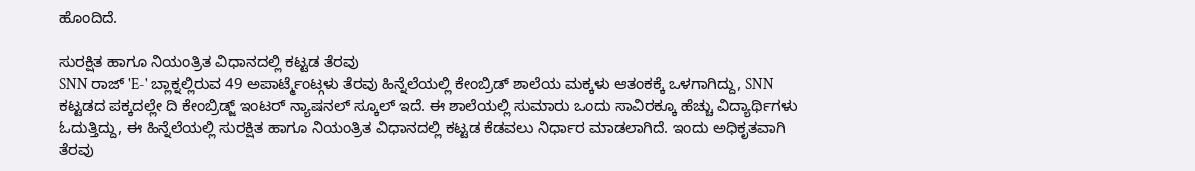ಹೊಂದಿದೆ.

ಸುರಕ್ಷಿತ ಹಾಗೂ ನಿಯಂತ್ರಿತ ವಿಧಾನದಲ್ಲಿ ಕಟ್ಟಡ ತೆರವು
SNN ರಾಜ್ 'E-' ಬ್ಲಾಕ್ನಲ್ಲಿರುವ 49 ಅಪಾರ್ಟ್ಮೆಂಟ್ಗಳು ತೆರವು ಹಿನ್ನೆಲೆಯಲ್ಲಿ ಕೇಂಬ್ರಿಡ್ ಶಾಲೆಯ ಮಕ್ಕಳು ಆತಂಕಕ್ಕೆ ಒಳಗಾಗಿದ್ದು, SNN ಕಟ್ಟಡದ ಪಕ್ಕದಲ್ಲೇ ದಿ ಕೇಂಬ್ರಿಡ್ಜ್ ಇಂಟರ್ ನ್ಯಾಷನಲ್ ಸ್ಕೂಲ್ ಇದೆ. ಈ ಶಾಲೆಯಲ್ಲಿ ಸುಮಾರು ಒಂದು ಸಾವಿರಕ್ಕೂ ಹೆಚ್ಚು ವಿದ್ಯಾರ್ಥಿಗಳು ಓದುತ್ತಿದ್ದು, ಈ ಹಿನ್ನೆಲೆಯಲ್ಲಿ ಸುರಕ್ಷಿತ ಹಾಗೂ ನಿಯಂತ್ರಿತ ವಿಧಾನದಲ್ಲಿ ಕಟ್ಟಡ ಕೆಡವಲು ನಿರ್ಧಾರ ಮಾಡಲಾಗಿದೆ. ಇಂದು ಅಧಿಕೃತವಾಗಿ ತೆರವು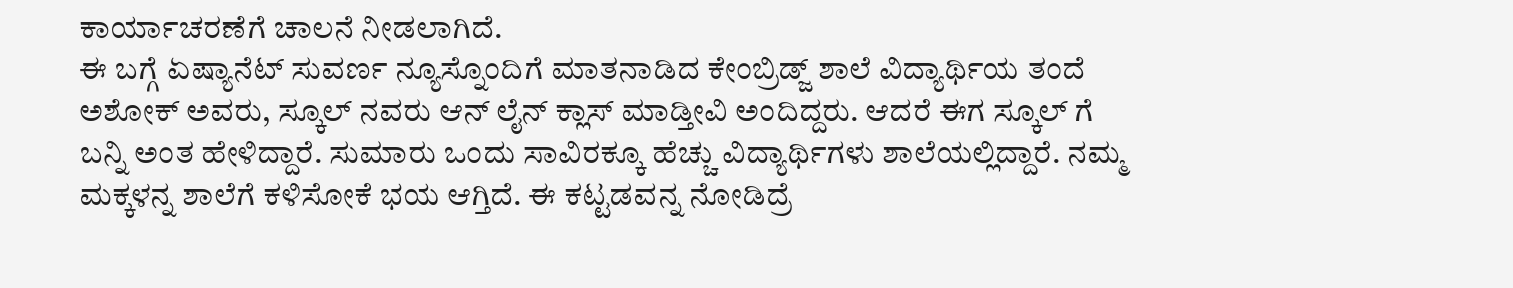ಕಾರ್ಯಾಚರಣೆಗೆ ಚಾಲನೆ ನೀಡಲಾಗಿದೆ.
ಈ ಬಗ್ಗೆ ಏಷ್ಯಾನೆಟ್ ಸುವರ್ಣ ನ್ಯೂಸ್ನೊಂದಿಗೆ ಮಾತನಾಡಿದ ಕೇಂಬ್ರಿಡ್ಜ್ ಶಾಲೆ ವಿದ್ಯಾರ್ಥಿಯ ತಂದೆ ಅಶೋಕ್ ಅವರು, ಸ್ಕೂಲ್ ನವರು ಆನ್ ಲೈನ್ ಕ್ಲಾಸ್ ಮಾಡ್ತೀವಿ ಅಂದಿದ್ದರು. ಆದರೆ ಈಗ ಸ್ಕೂಲ್ ಗೆ ಬನ್ನಿ ಅಂತ ಹೇಳಿದ್ದಾರೆ. ಸುಮಾರು ಒಂದು ಸಾವಿರಕ್ಕೂ ಹೆಚ್ಚು ವಿದ್ಯಾರ್ಥಿಗಳು ಶಾಲೆಯಲ್ಲಿದ್ದಾರೆ. ನಮ್ಮ ಮಕ್ಕಳನ್ನ ಶಾಲೆಗೆ ಕಳಿಸೋಕೆ ಭಯ ಆಗ್ತಿದೆ. ಈ ಕಟ್ಟಡವನ್ನ ನೋಡಿದ್ರೆ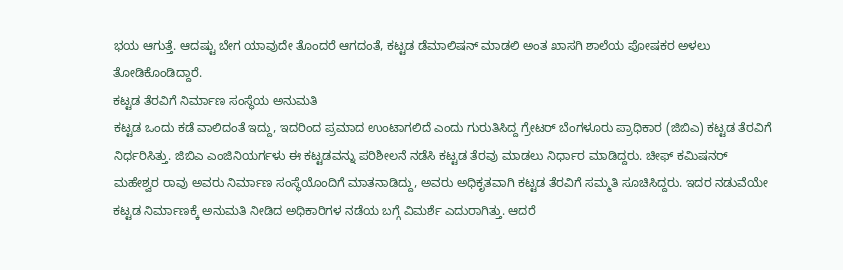ಭಯ ಆಗುತ್ತೆ. ಆದಷ್ಟು ಬೇಗ ಯಾವುದೇ ತೊಂದರೆ ಆಗದಂತೆ, ಕಟ್ಟಡ ಡೆಮಾಲಿಷನ್ ಮಾಡಲಿ ಅಂತ ಖಾಸಗಿ ಶಾಲೆಯ ಪೋಷಕರ ಅಳಲು ತೋಡಿಕೊಂಡಿದ್ದಾರೆ.
ಕಟ್ಟಡ ತೆರವಿಗೆ ನಿರ್ಮಾಣ ಸಂಸ್ಥೆಯ ಅನುಮತಿ
ಕಟ್ಟಡ ಒಂದು ಕಡೆ ವಾಲಿದಂತೆ ಇದ್ದು, ಇದರಿಂದ ಪ್ರಮಾದ ಉಂಟಾಗಲಿದೆ ಎಂದು ಗುರುತಿಸಿದ್ದ ಗ್ರೇಟರ್ ಬೆಂಗಳೂರು ಪ್ರಾಧಿಕಾರ (ಜಿಬಿಎ) ಕಟ್ಟಡ ತೆರವಿಗೆ ನಿರ್ಧರಿಸಿತ್ತು. ಜಿಬಿಎ ಎಂಜಿನಿಯರ್ಗಳು ಈ ಕಟ್ಟಡವನ್ನು ಪರಿಶೀಲನೆ ನಡೆಸಿ ಕಟ್ಟಡ ತೆರವು ಮಾಡಲು ನಿರ್ಧಾರ ಮಾಡಿದ್ದರು. ಚೀಫ್ ಕಮಿಷನರ್ ಮಹೇಶ್ವರ ರಾವು ಅವರು ನಿರ್ಮಾಣ ಸಂಸ್ಥೆಯೊಂದಿಗೆ ಮಾತನಾಡಿದ್ದು, ಅವರು ಅಧಿಕೃತವಾಗಿ ಕಟ್ಟಡ ತೆರವಿಗೆ ಸಮ್ಮತಿ ಸೂಚಿಸಿದ್ದರು. ಇದರ ನಡುವೆಯೇ ಕಟ್ಟಡ ನಿರ್ಮಾಣಕ್ಕೆ ಅನುಮತಿ ನೀಡಿದ ಅಧಿಕಾರಿಗಳ ನಡೆಯ ಬಗ್ಗೆ ವಿಮರ್ಶೆ ಎದುರಾಗಿತ್ತು. ಆದರೆ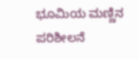ಭೂಮಿಯ ಮಣ್ಣಿನ ಪರಿಶೀಲನೆ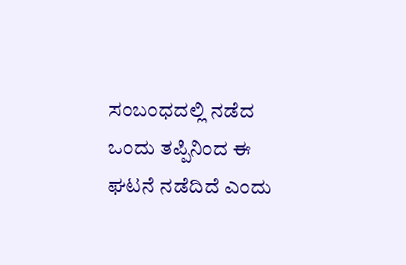ಸಂಬಂಧದಲ್ಲಿ ನಡೆದ ಒಂದು ತಪ್ಪಿನಿಂದ ಈ ಘಟನೆ ನಡೆದಿದೆ ಎಂದು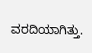ವರದಿಯಾಗಿತ್ತು.